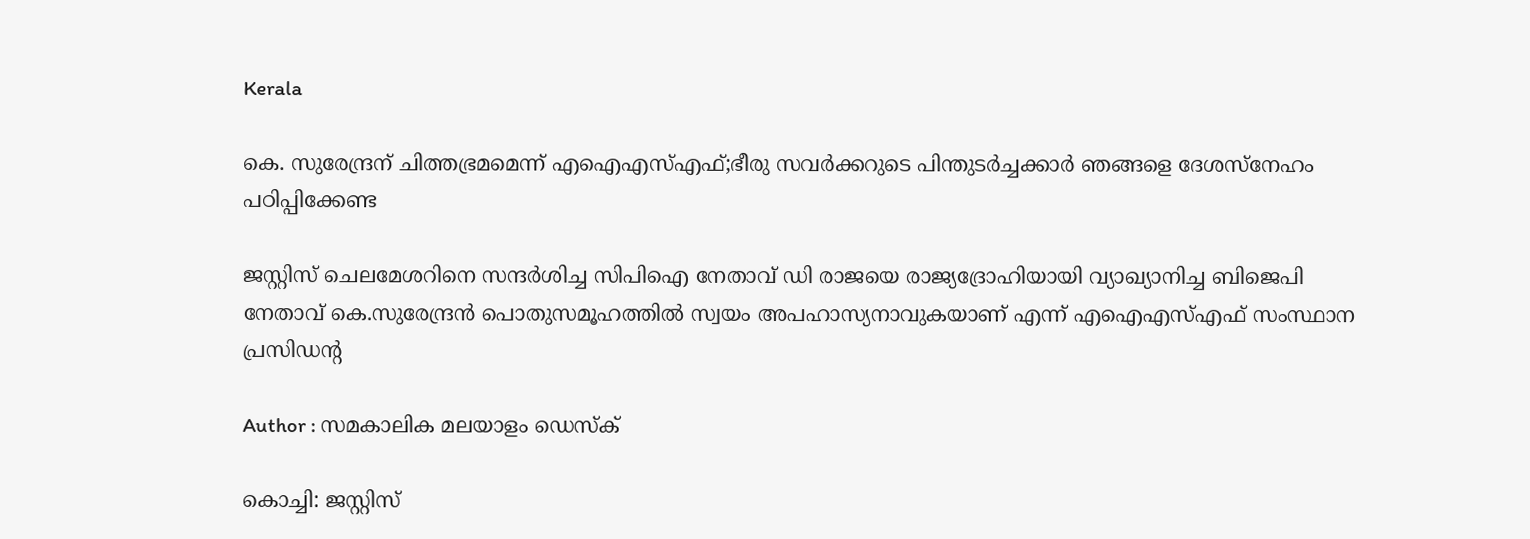Kerala

കെ. സുരേന്ദ്രന് ചിത്തഭ്രമമെന്ന് എഐഎസ്എഫ്;ഭീരു സവര്‍ക്കറുടെ പിന്തുടര്‍ച്ചക്കാര്‍ ഞങ്ങളെ ദേശസ്‌നേഹം പഠിപ്പിക്കേണ്ട

ജസ്റ്റിസ് ചെലമേശറിനെ സന്ദര്‍ശിച്ച സിപിഐ നേതാവ് ഡി രാജയെ രാജ്യദ്രോഹിയായി വ്യാഖ്യാനിച്ച ബിജെപി നേതാവ് കെ.സുരേന്ദ്രന്‍ പൊതുസമൂഹത്തില്‍ സ്വയം അപഹാസ്യനാവുകയാണ് എന്ന് എഐഎസ്എഫ് സംസ്ഥാന പ്രസിഡന്റ

Author : സമകാലിക മലയാളം ഡെസ്ക്

കൊച്ചി: ജസ്റ്റിസ്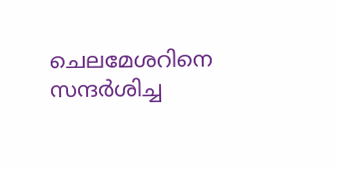ചെലമേശറിനെ സന്ദര്‍ശിച്ച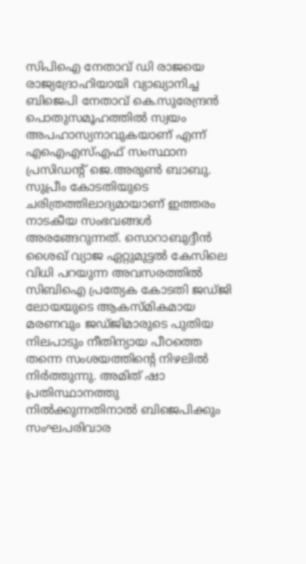സിപിഐ നേതാവ് ഡി രാജയെ രാജ്യദ്രോഹിയായി വ്യാഖ്യാനിച്ച ബിജെപി നേതാവ് കെ.സുരേന്ദ്രന്‍ പൊതുസമൂഹത്തില്‍ സ്വയം അപഹാസ്യനാവുകയാണ് എന്ന് എഐഎസ്എഫ് സംസ്ഥാന പ്രസിഡന്റ് ജെ.അരുണ്‍ ബാബു. സുപ്രീം കോടതിയുടെ ചരിത്രത്തിലാദ്യമായാണ് ഇത്തരം നാടകീയ സംഭവങ്ങള്‍ അരങ്ങേറുന്നത്. സൊറാബുദ്ദീന്‍ ശൈഖ് വ്യാജ ഏറ്റുമുട്ടല്‍ കേസിലെ വിധി പറയുന്ന അവസരത്തില്‍ സിബിഐ പ്രത്യേക കോടതി ജഡ്ജി ലോയയുടെ ആകസ്മികമായ മരണവും ജഡ്ജിമാരുടെ പുതിയ നിലപാടും നീതിന്യായ പീഠത്തെ തന്നെ സംശയത്തിന്റെ നിഴലില്‍ നിര്‍ത്തുന്നു. അമിത് ഷാ പ്രതിസ്ഥാനത്തു നില്‍ക്കുന്നതിനാല്‍ ബിജെപിക്കും സംഘപരിവാര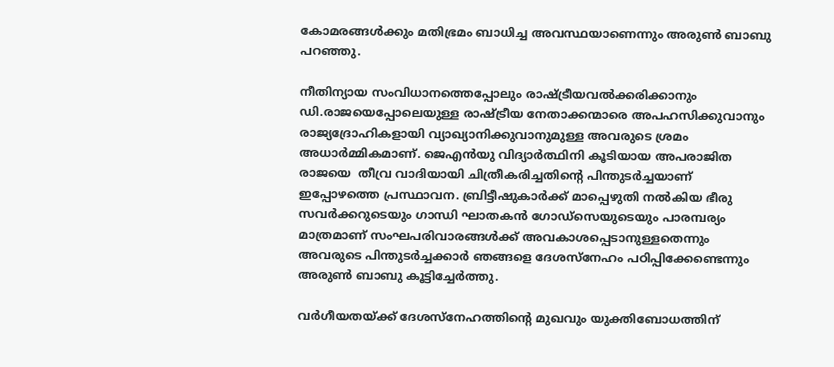കോമരങ്ങള്‍ക്കും മതിഭ്രമം ബാധിച്ച അവസ്ഥയാണെന്നും അരുണ്‍ ബാബു പറഞ്ഞു.

നീതിന്യായ സംവിധാനത്തെപ്പോലും രാഷ്ട്രീയവല്‍ക്കരിക്കാനും ഡി.രാജയെപ്പോലെയുള്ള രാഷ്ട്രീയ നേതാക്കന്മാരെ അപഹസിക്കുവാനും രാജ്യദ്രോഹികളായി വ്യാഖ്യാനിക്കുവാനുമുള്ള അവരുടെ ശ്രമം അധാര്‍മ്മികമാണ്. ജെഎന്‍യു വിദ്യാര്‍ത്ഥിനി കൂടിയായ അപരാജിത രാജയെ  തീവ്ര വാദിയായി ചിത്രീകരിച്ചതിന്റെ പിന്തുടര്‍ച്ചയാണ് ഇപ്പോഴത്തെ പ്രസ്ഥാവന. ബ്രിട്ടീഷുകാര്‍ക്ക് മാപ്പെഴുതി നല്‍കിയ ഭീരു സവര്‍ക്കറുടെയും ഗാന്ധി ഘാതകന്‍ ഗോഡ്‌സെയുടെയും പാരമ്പര്യം മാത്രമാണ് സംഘപരിവാരങ്ങള്‍ക്ക് അവകാശപ്പെടാനുള്ളതെന്നും അവരുടെ പിന്തുടര്‍ച്ചക്കാര്‍ ഞങ്ങളെ ദേശസ്‌നേഹം പഠിപ്പിക്കേണ്ടെന്നും അരുണ്‍ ബാബു കൂട്ടിച്ചേര്‍ത്തു.

വര്‍ഗീയതയ്ക്ക് ദേശസ്‌നേഹത്തിന്റെ മുഖവും യുക്തിബോധത്തിന്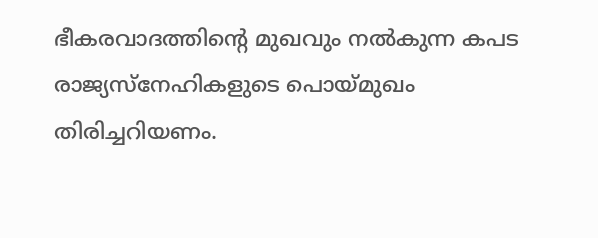ഭീകരവാദത്തിന്റെ മുഖവും നല്‍കുന്ന കപട രാജ്യസ്‌നേഹികളുടെ പൊയ്മുഖം തിരിച്ചറിയണം.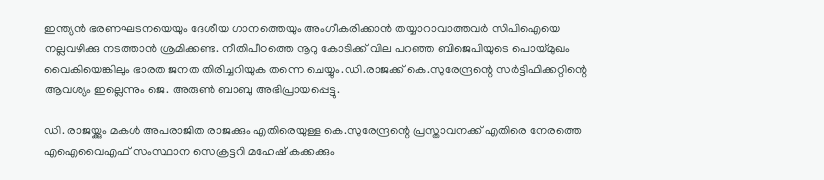ഇന്ത്യന്‍ ഭരണഘടനയെയും ദേശീയ ഗാനത്തെയും അംഗീകരിക്കാന്‍ തയ്യാറാവാത്തവര്‍ സിപിഐയെ നല്ലവഴിക്കു നടത്താന്‍ ശ്രമിക്കണ്ട. നീതിപീഠത്തെ നൂറു കോടിക്ക് വില പറഞ്ഞ ബിജെപിയുടെ പൊയ്മുഖം വൈകിയെങ്കിലും ഭാരത ജനത തിരിച്ചറിയുക തന്നെ ചെയ്യും.ഡി.രാജക്ക് കെ.സുരേന്ദ്രന്റെ സര്‍ട്ടിഫിക്കറ്റിന്റെ ആവശ്യം ഇല്ലെന്നും ജെ. അരുണ്‍ ബാബു അഭിപ്രായപ്പെട്ടു.

ഡി. രാജയ്ക്കും മകള്‍ അപരാജിത രാജക്കും എതിരെയുള്ള കെ.സുരേന്ദ്രന്റെ പ്രസ്താവനക്ക് എതിരെ നേരത്തെ എഐവൈഎഫ് സംസ്ഥാന സെക്രട്ടറി മഹേഷ് കക്കക്കും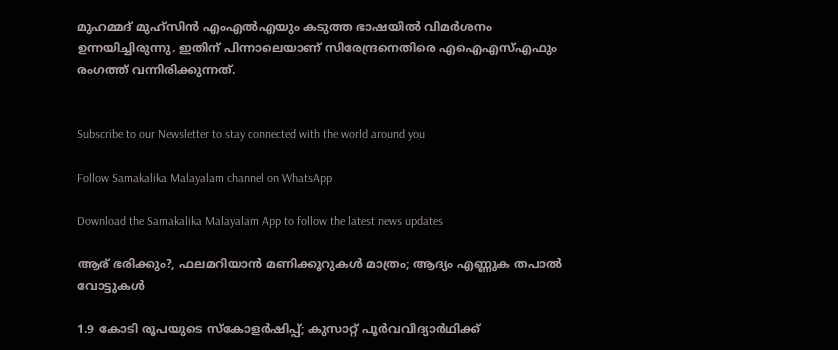മുഹമ്മദ് മുഹ്‌സിന്‍ എംഎല്‍എയും കടുത്ത ഭാഷയില്‍ വിമര്‍ശനം ഉന്നയിച്ചിരുന്നു. ഇതിന് പിന്നാലെയാണ് സിരേന്ദ്രനെതിരെ എഐഎസ്എഫും രംഗത്ത് വന്നിരിക്കുന്നത്.


Subscribe to our Newsletter to stay connected with the world around you

Follow Samakalika Malayalam channel on WhatsApp

Download the Samakalika Malayalam App to follow the latest news updates

ആര് ഭരിക്കും?, ഫലമറിയാന്‍ മണിക്കൂറുകള്‍ മാത്രം; ആദ്യം എണ്ണുക തപാല്‍ വോട്ടുകള്‍

1.9 കോടി രൂപയുടെ സ്കോളർഷിപ്പ്; കുസാറ്റ് പൂർവവിദ്യാർഥിക്ക്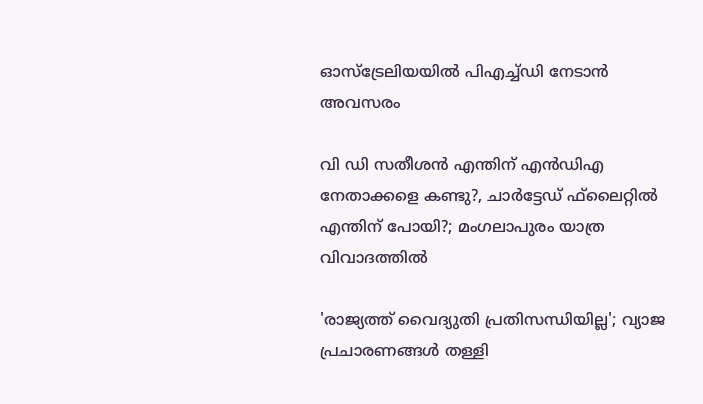ഓസ്‌ട്രേലിയയിൽ പിഎച്ച്‌ഡി നേടാൻ അവസരം

വി ഡി സതീശന്‍ എന്തിന് എന്‍ഡിഎ നേതാക്കളെ കണ്ടു?, ചാര്‍ട്ടേഡ് ഫ്‌ലൈറ്റില്‍ എന്തിന് പോയി?; മംഗലാപുരം യാത്ര വിവാദത്തില്‍

'രാജ്യത്ത് വൈദ്യുതി പ്രതിസന്ധിയില്ല'; വ്യാജ പ്രചാരണങ്ങൾ തള്ളി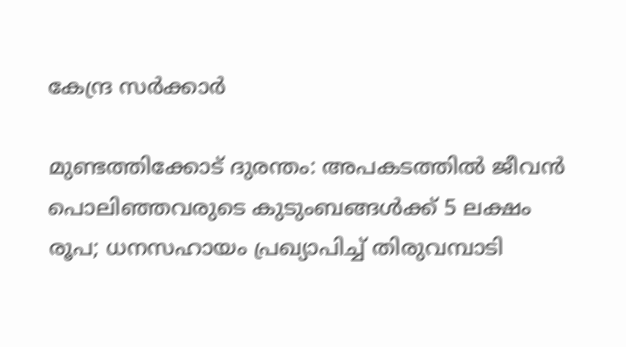കേന്ദ്ര സർക്കാർ

മുണ്ടത്തിക്കോട് ദുരന്തം: അപകടത്തില്‍ ജീവന്‍ പൊലിഞ്ഞവരുടെ കുടുംബങ്ങള്‍ക്ക് 5 ലക്ഷം രൂപ; ധനസഹായം പ്രഖ്യാപിച്ച് തിരുവമ്പാടി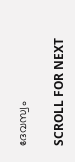ദേവസ്വം

SCROLL FOR NEXT